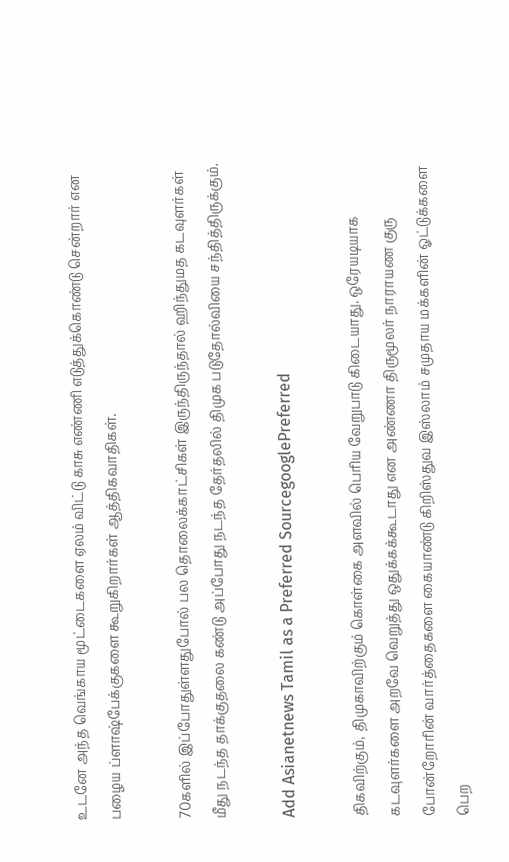உடனே அந்த வெங்காய மூட்டைகளை ஏலம் விட்டு காசு எண்ணி எடுத்துக்கொண்டு சென்றார் என பழைய ப்ளாஷ்பேக்குகளை கூறுகிறார்கள் ஆத்திகவாதிகள்.

70களில் இப்போதுள்ளதுபோல் பல தொலைக்காட்சிகள் இருந்திருந்தால் ஹிந்துமத கடவுளர்கள் மீது நடந்த தாக்குதலை கண்டு அப்போது நடந்த தேர்தலில் திமுக படுதோல்வியை சந்தித்திருக்கும்.

Add Asianetnews Tamil as a Preferred SourcegooglePreferred

திகவிற்கும், திமுகாவிற்கும் கொள்கை அளவில் பெரிய வேறுபாடு கிடையாது. ஒரேயடியாக கடவுளர்களை அறவே வெறுத்து ஒதுக்கக்கூடாது என அண்ணா திருமூலர் நாராயண குரு போன்றோரின் வார்த்தைகளை கையாண்டு கிறிஸ்துவ இஸ்லாம் சமுதாய மக்களின் ஓட்டுக்களை பெற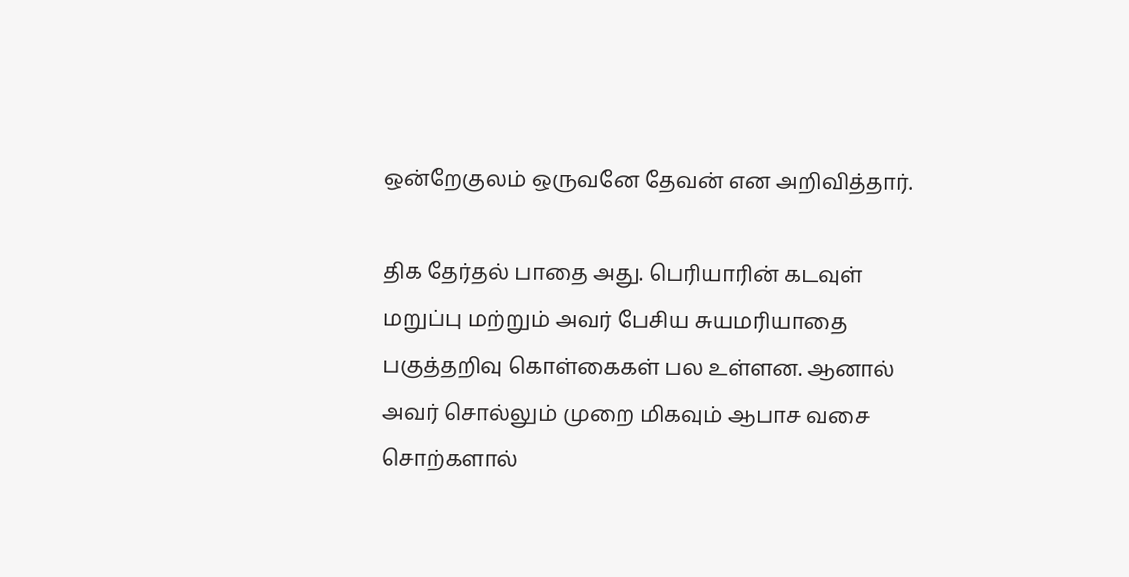ஒன்றேகுலம் ஒருவனே தேவன் என அறிவித்தார்.

திக தேர்தல் பாதை அது. பெரியாரின் கடவுள் மறுப்பு மற்றும் அவர் பேசிய சுயமரியாதை பகுத்தறிவு கொள்கைகள் பல உள்ளன. ஆனால் அவர் சொல்லும் முறை மிகவும் ஆபாச வசை சொற்களால்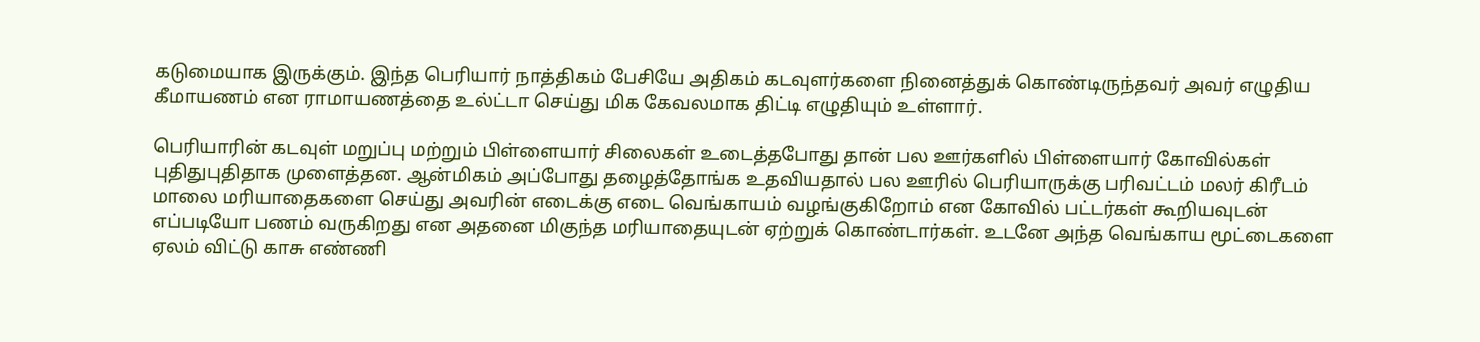கடுமையாக இருக்கும். இந்த பெரியார் நாத்திகம் பேசியே அதிகம் கடவுளர்களை நினைத்துக் கொண்டிருந்தவர் அவர் எழுதிய கீமாயணம் என ராமாயணத்தை உல்ட்டா செய்து மிக கேவலமாக திட்டி எழுதியும் உள்ளார்.

பெரியாரின் கடவுள் மறுப்பு மற்றும் பிள்ளையார் சிலைகள் உடைத்தபோது தான் பல ஊர்களில் பிள்ளையார் கோவில்கள் புதிதுபுதிதாக முளைத்தன. ஆன்மிகம் அப்போது தழைத்தோங்க உதவியதால் பல ஊரில் பெரியாருக்கு பரிவட்டம் மலர் கிரீடம் மாலை மரியாதைகளை செய்து அவரின் எடைக்கு எடை வெங்காயம் வழங்குகிறோம் என கோவில் பட்டர்கள் கூறியவுடன் எப்படியோ பணம் வருகிறது என அதனை மிகுந்த மரியாதையுடன் ஏற்றுக் கொண்டார்கள். உடனே அந்த வெங்காய மூட்டைகளை ஏலம் விட்டு காசு எண்ணி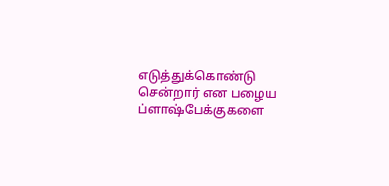எடுத்துக்கொண்டு சென்றார் என பழைய ப்ளாஷ்பேக்குகளை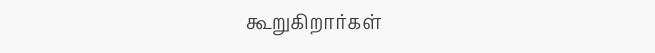கூறுகிறார்கள்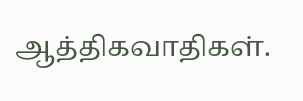ஆத்திகவாதிகள்.